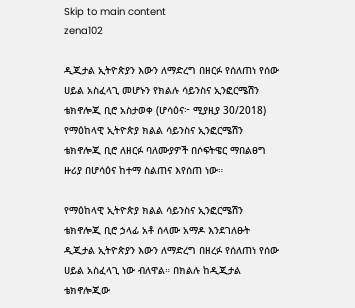Skip to main content
zena102

ዲጂታል ኢትዮጵያን እውን ለማድረግ በዘርፉ የሰለጠነ የሰው ሀይል አስፈላጊ መሆኑን የክልሉ ሳይንስና ኢንፎርሜሽን ቴክኖሎጂ ቢሮ አስታወቀ (ሆሳዕና፦ ሚያዚያ 30/2018) የማዕከላዊ ኢትዮጵያ ክልል ሳይንስና ኢንፎርሜሽን ቴክኖሎጂ ቢሮ ለዘርፉ ባለሙያዎች በሶፍትዌር ማበልፀግ ዙሪያ በሆሳዕና ከተማ ስልጠና እየሰጠ ነው።

የማዕከላዊ ኢትዮጵያ ክልል ሳይንስና ኢንፎርሜሽን ቴክኖሎጂ ቢሮ ኃላፊ አቶ ሰላሙ አማዶ እንደገለፁት ዲጂታል ኢትዮጵያን እውን ለማድረግ በዘረፉ የሰለጠነ የሰው ሀይል አስፈላጊ ነው ብለዋል። በክልሉ ከዲጂታል ቴክኖሎጂው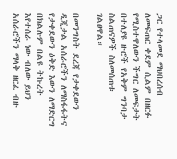ጋር የተላመደ ማህበረሰብ ለመፍጠር ቀደም ሲልም በዘርፉ የሚስተዋለውን ችግር ለመፍታት በተለያዩ ዙሮች የአቅም ግንባታ ስልጠናዎች ስለመሰጠቱ ገልፀዋል።

በመንግስት ደረጃ የታቀደውን ዲጂታል አሰራሮችን ለማስፋፋትና የታቀደውን ዕቅድ እውን ለማድርግ በክልሉም በልዩ ትኩረት እየተሰራ ነው ብለው ይህን አሰራሮችን ማላቅ ዘርፈ ብዙ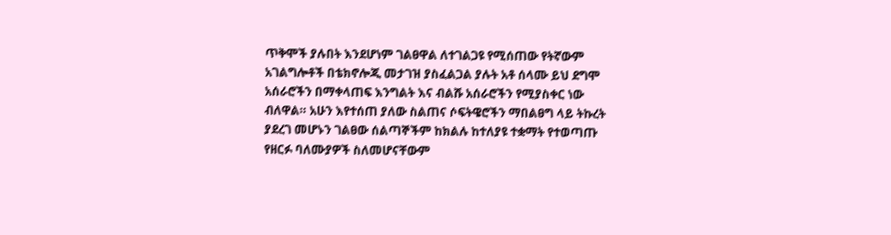ጥቅሞች ያሉበት እንደሆነም ገልፀዋል ለተገልጋዩ የሚሰጠው የትኛውም አገልግሎቶች በቴክኖሎጂ መታገዝ ያስፈልጋል ያሉት አቶ ሰላሙ ይህ ደግሞ አሰራሮችን በማቀላጠፍ እንግልት እና ብልሹ አሰራሮችን የሚያስቀር ነው ብለዋል። አሁን እየተሰጠ ያለው ስልጠና ሶፍትዌሮችን ማበልፀግ ላይ ትኩረት ያደረገ መሆኑን ገልፀው ሰልጣኞችም ከክልሉ ከተለያዩ ተቋማት የተወጣጡ የዘርፉ ባለሙያዎች ስለመሆናቸውም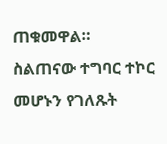ጠቁመዋል። ስልጠናው ተግባር ተኮር መሆኑን የገለጹት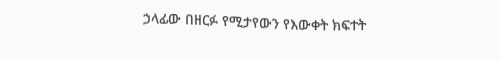ኃላፊው በዘርፉ የሚታየውን የእውቀት ክፍተት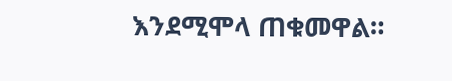እንደሚሞላ ጠቁመዋል።